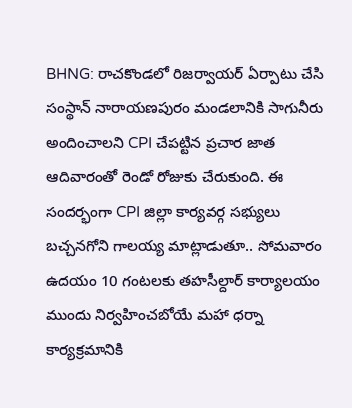BHNG: రాచకొండలో రిజర్వాయర్ ఏర్పాటు చేసి సంస్థాన్ నారాయణపురం మండలానికి సాగునీరు అందించాలని CPI చేపట్టిన ప్రచార జాత ఆదివారంతో రెండో రోజుకు చేరుకుంది. ఈ సందర్భంగా CPI జిల్లా కార్యవర్గ సభ్యులు బచ్చనగోని గాలయ్య మాట్లాడుతూ.. సోమవారం ఉదయం 10 గంటలకు తహసీల్దార్ కార్యాలయం ముందు నిర్వహించబోయే మహా ధర్నా కార్యక్రమానికి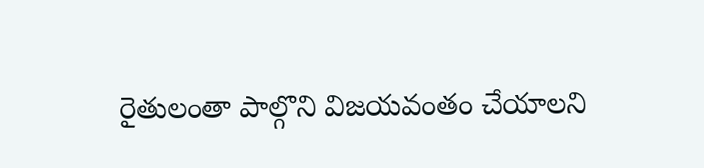రైతులంతా పాల్గొని విజయవంతం చేయాలని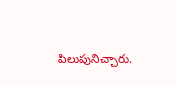పిలుపునిచ్చారు.